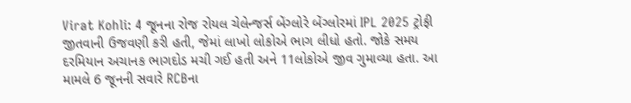Virat Kohli: 4 જૂનના રોજ રોયલ ચેલેન્જર્સ બેંગ્લોરે બેંગ્લોરમાં IPL 2025 ટ્રોફી જીતવાની ઉજવણી કરી હતી, જેમાં લાખો લોકોએ ભાગ લીધો હતો. જોકે સમય દરમિયાન અચાનક ભાગદોડ મચી ગઈ હતી અને 11લોકોએ જીવ ગુમાવ્યા હતા. આ મામલે 6 જૂનની સવારે RCBના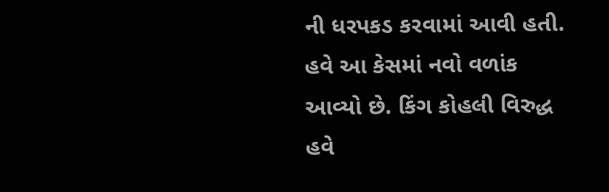ની ધરપકડ કરવામાં આવી હતી. હવે આ કેસમાં નવો વળાંક આવ્યો છે. કિંગ કોહલી વિરુદ્ધ હવે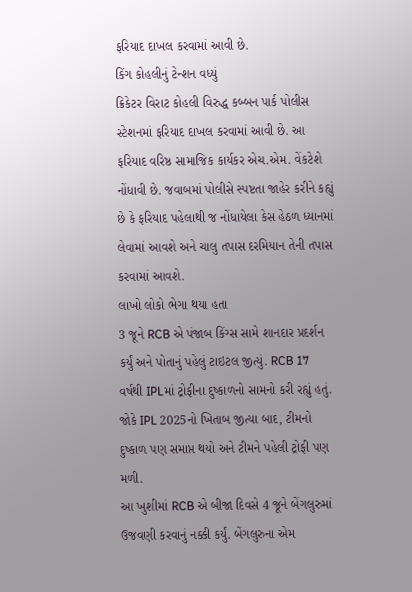ફરિયાદ દાખલ કરવામાં આવી છે.
કિંગ કોહલીનું ટેન્શન વધ્યું
ક્રિકેટર વિરાટ કોહલી વિરુદ્ધ કબ્બન પાર્ક પોલીસ સ્ટેશનમાં ફરિયાદ દાખલ કરવામાં આવી છે. આ ફરિયાદ વરિષ્ઠ સામાજિક કાર્યકર એચ.એમ. વેંકટેશે નોંધાવી છે. જવાબમાં પોલીસે સ્પષ્ટતા જાહેર કરીને કહ્યું છે કે ફરિયાદ પહેલાથી જ નોંધાયેલા કેસ હેઠળ ધ્યાનમાં લેવામાં આવશે અને ચાલુ તપાસ દરમિયાન તેની તપાસ કરવામાં આવશે.
લાખો લોકો ભેગા થયા હતા
3 જૂને RCB એ પંજાબ કિંગ્સ સામે શાનદાર પ્રદર્શન કર્યું અને પોતાનું પહેલું ટાઇટલ જીત્યું. RCB 17 વર્ષથી IPLમાં ટ્રોફીના દુષ્કાળનો સામનો કરી રહ્યું હતું. જોકે IPL 2025નો ખિતાબ જીત્યા બાદ, ટીમનો દુષ્કાળ પણ સમાપ્ત થયો અને ટીમને પહેલી ટ્રોફી પણ મળી.
આ ખુશીમાં RCB એ બીજા દિવસે 4 જૂને બેંગલુરુમાં ઉજવણી કરવાનું નક્કી કર્યું. બેંગલુરુના એમ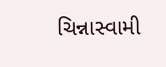ચિન્નાસ્વામી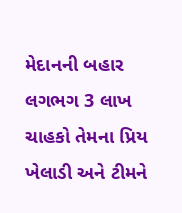મેદાનની બહાર લગભગ 3 લાખ ચાહકો તેમના પ્રિય ખેલાડી અને ટીમને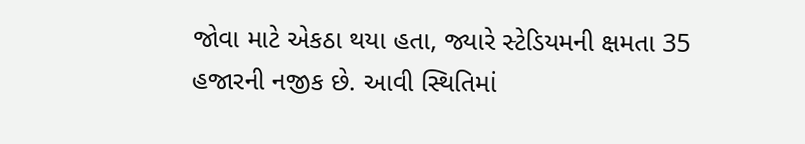જોવા માટે એકઠા થયા હતા, જ્યારે સ્ટેડિયમની ક્ષમતા 35 હજારની નજીક છે. આવી સ્થિતિમાં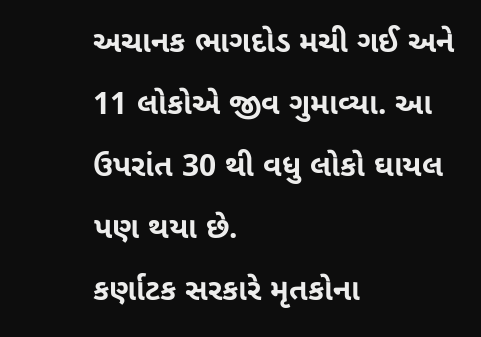અચાનક ભાગદોડ મચી ગઈ અને 11 લોકોએ જીવ ગુમાવ્યા. આ ઉપરાંત 30 થી વધુ લોકો ઘાયલ પણ થયા છે.
કર્ણાટક સરકારે મૃતકોના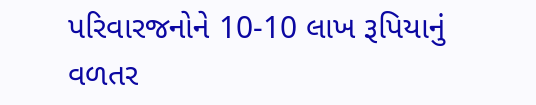પરિવારજનોને 10-10 લાખ રૂપિયાનું વળતર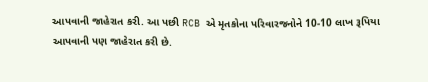આપવાની જાહેરાત કરી. આ પછી RCB એ મૃતકોના પરિવારજનોને 10-10 લાખ રૂપિયા આપવાની પણ જાહેરાત કરી છે.